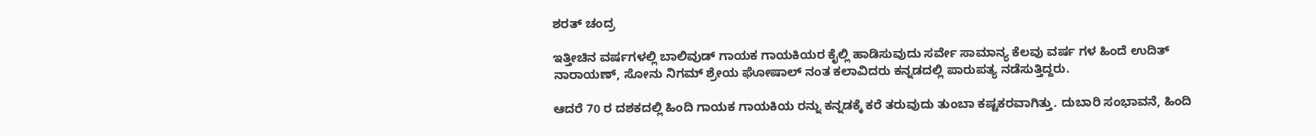ಶರತ್ ಚಂದ್ರ

ಇತ್ತೀಚಿನ ವರ್ಷಗಳಲ್ಲಿ ಬಾಲಿವುಡ್ ಗಾಯಕ ಗಾಯಕಿಯರ ಕೈಲ್ಲಿ ಹಾಡಿಸುವುದು ಸರ್ವೇ ಸಾಮಾನ್ಯ ಕೆಲವು ವರ್ಷ ಗಳ ಹಿಂದೆ ಉದಿತ್ ನಾರಾಯಣ್, ಸೋನು ನಿಗಮ್ ಶ್ರೇಯ ಘೋಷಾಲ್ ನಂತ ಕಲಾವಿದರು ಕನ್ನಡದಲ್ಲಿ ಪಾರುಪತ್ಯ ನಡೆಸುತ್ತಿದ್ದರು.

ಆದರೆ 70 ರ ದಶಕದಲ್ಲಿ ಹಿಂದಿ ಗಾಯಕ ಗಾಯಕಿಯ ರನ್ನು ಕನ್ನಡಕ್ಕೆ ಕರೆ ತರುವುದು ತುಂಬಾ ಕಷ್ಟಕರವಾಗಿತ್ತು. ದುಬಾರಿ ಸಂಭಾವನೆ, ಹಿಂದಿ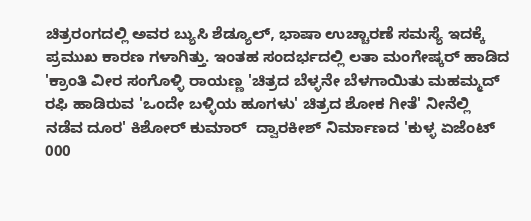ಚಿತ್ರರಂಗದಲ್ಲಿ ಅವರ ಬ್ಯುಸಿ ಶೆಡ್ಯೂಲ್, ಭಾಷಾ ಉಚ್ಚಾರಣೆ ಸಮಸ್ಯೆ ಇದಕ್ಕೆ ಪ್ರಮುಖ ಕಾರಣ ಗಳಾಗಿತ್ತು. ಇಂತಹ ಸಂದರ್ಭದಲ್ಲಿ ಲತಾ ಮಂಗೇಷ್ಕರ್ ಹಾಡಿದ 'ಕ್ರಾಂತಿ ವೀರ ಸಂಗೊಳ್ಳಿ ರಾಯಣ್ಣ 'ಚಿತ್ರದ ಬೆಳ್ಳನೇ ಬೆಳಗಾಯಿತು ಮಹಮ್ಮದ್ ರಫಿ ಹಾಡಿರುವ 'ಒಂದೇ ಬಳ್ಳಿಯ ಹೂಗಳು' ಚಿತ್ರದ ಶೋಕ ಗೀತೆ' ನೀನೆಲ್ಲಿ ನಡೆವ ದೂರ' ಕಿಶೋರ್ ಕುಮಾರ್  ದ್ವಾರಕೀಶ್ ನಿರ್ಮಾಣದ 'ಕುಳ್ಳ ಏಜೆಂಟ್ 000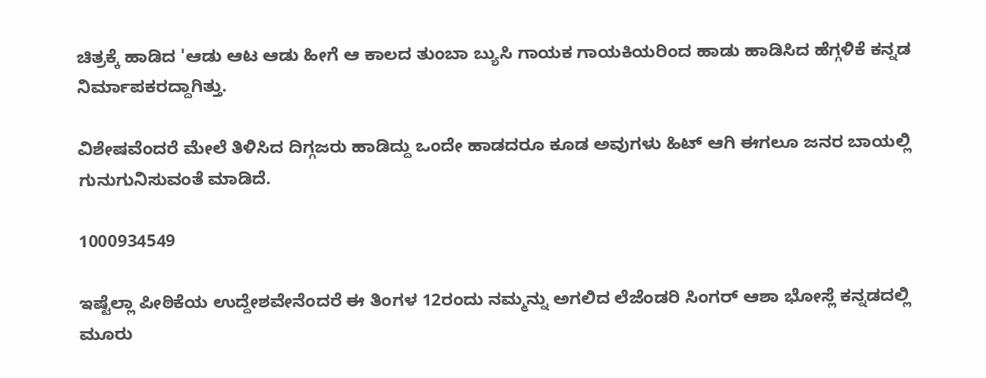ಚಿತ್ರಕ್ಕೆ ಹಾಡಿದ 'ಆಡು ಆಟ ಆಡು ಹೀಗೆ ಆ ಕಾಲದ ತುಂಬಾ ಬ್ಯುಸಿ ಗಾಯಕ ಗಾಯಕಿಯರಿಂದ ಹಾಡು ಹಾಡಿಸಿದ ಹೆಗ್ಗಳಿಕೆ ಕನ್ನಡ ನಿರ್ಮಾಪಕರದ್ದಾಗಿತ್ತು.

ವಿಶೇಷವೆಂದರೆ ಮೇಲೆ ತಿಳಿಸಿದ ದಿಗ್ಗಜರು ಹಾಡಿದ್ದು ಒಂದೇ ಹಾಡದರೂ ಕೂಡ ಅವುಗಳು ಹಿಟ್ ಆಗಿ ಈಗಲೂ ಜನರ ಬಾಯಲ್ಲಿ ಗುನುಗುನಿಸುವಂತೆ ಮಾಡಿದೆ.

1000934549

ಇಷ್ಟೆಲ್ಲಾ ಪೀಠಿಕೆಯ ಉದ್ದೇಶವೇನೆಂದರೆ ಈ ತಿಂಗಳ 12ರಂದು ನಮ್ಮನ್ನು ಅಗಲಿದ ಲೆಜೆಂಡರಿ ಸಿಂಗರ್ ಆಶಾ ಭೋಸ್ಲೆ ಕನ್ನಡದಲ್ಲಿ ಮೂರು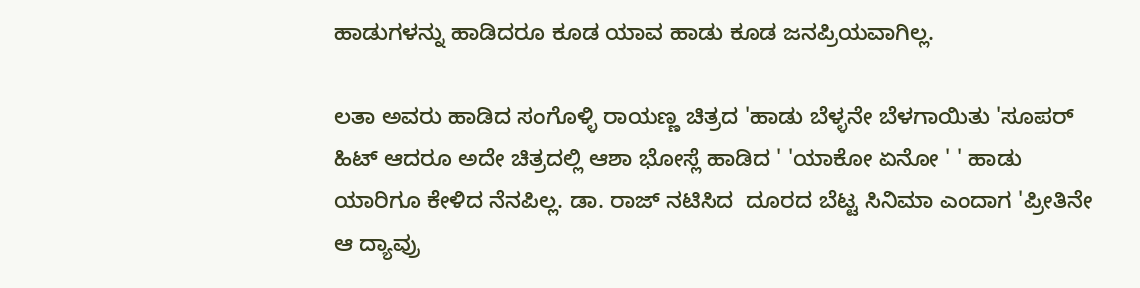ಹಾಡುಗಳನ್ನು ಹಾಡಿದರೂ ಕೂಡ ಯಾವ ಹಾಡು ಕೂಡ ಜನಪ್ರಿಯವಾಗಿಲ್ಲ.

ಲತಾ ಅವರು ಹಾಡಿದ ಸಂಗೊಳ್ಳಿ ರಾಯಣ್ಣ ಚಿತ್ರದ 'ಹಾಡು ಬೆಳ್ಳನೇ ಬೆಳಗಾಯಿತು 'ಸೂಪರ್ ಹಿಟ್ ಆದರೂ ಅದೇ ಚಿತ್ರದಲ್ಲಿ ಆಶಾ ಭೋಸ್ಲೆ ಹಾಡಿದ ' 'ಯಾಕೋ ಏನೋ ' ' ಹಾಡು ಯಾರಿಗೂ ಕೇಳಿದ ನೆನಪಿಲ್ಲ. ಡಾ. ರಾಜ್ ನಟಿಸಿದ  ದೂರದ ಬೆಟ್ಟ ಸಿನಿಮಾ ಎಂದಾಗ 'ಪ್ರೀತಿನೇ ಆ ದ್ಯಾವ್ರು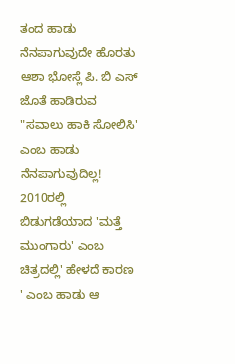ತಂದ ಹಾಡು ನೆನಪಾಗುವುದೇ ಹೊರತು  ಆಶಾ ಭೋಸ್ಲೆ ಪಿ. ಬಿ ಎಸ್ ಜೊತೆ ಹಾಡಿರುವ "ಸವಾಲು ಹಾಕಿ ಸೋಲಿಸಿ' ಎಂಬ ಹಾಡು ನೆನಪಾಗುವುದಿಲ್ಲ! 2010ರಲ್ಲಿ ಬಿಡುಗಡೆಯಾದ 'ಮತ್ತೆ ಮುಂಗಾರು' ಎಂಬ ಚಿತ್ರದಲ್ಲಿ' ಹೇಳದೆ ಕಾರಣ ' ಎಂಬ ಹಾಡು ಆ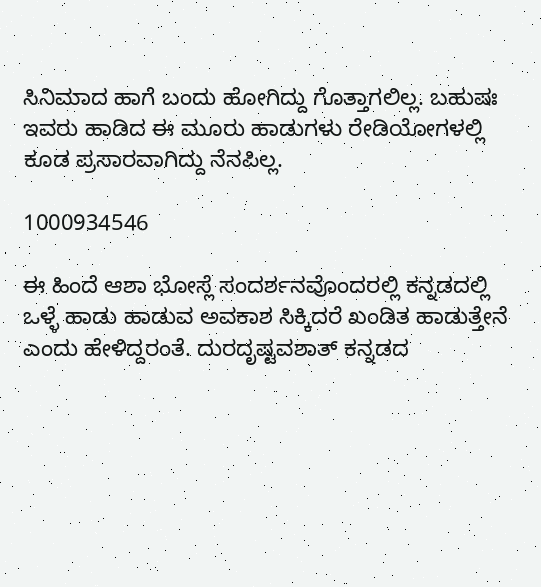ಸಿನಿಮಾದ ಹಾಗೆ ಬಂದು ಹೋಗಿದ್ದು ಗೊತ್ತಾಗಲಿಲ್ಲ. ಬಹುಷಃ ಇವರು ಹಾಡಿದ ಈ ಮೂರು ಹಾಡುಗಳು ರೇಡಿಯೋಗಳಲ್ಲಿ ಕೂಡ ಪ್ರಸಾರವಾಗಿದ್ದು ನೆನಪಿಲ್ಲ.

1000934546

ಈ ಹಿಂದೆ ಆಶಾ ಭೋಸ್ಲೆ ಸಂದರ್ಶನವೊಂದರಲ್ಲಿ ಕನ್ನಡದಲ್ಲಿ ಒಳ್ಳೆ ಹಾಡು ಹಾಡುವ ಅವಕಾಶ ಸಿಕ್ಕಿದರೆ ಖಂಡಿತ ಹಾಡುತ್ತೇನೆ ಎಂದು ಹೇಳಿದ್ದರಂತೆ. ದುರದೃಷ್ಟವಶಾತ್ ಕನ್ನಡದ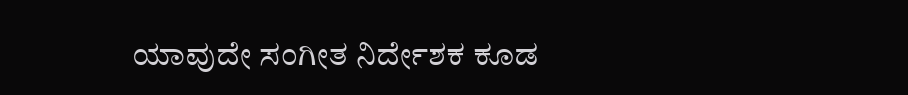ಯಾವುದೇ ಸಂಗೀತ ನಿರ್ದೇಶಕ ಕೂಡ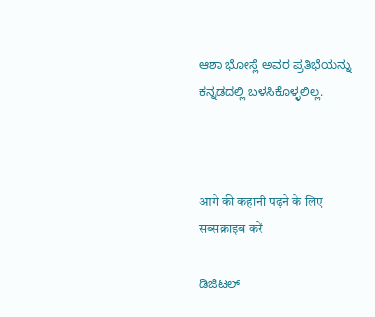ಆಶಾ ಭೋಸ್ಲೆ ಅವರ ಪ್ರತಿಭೆಯನ್ನು ಕನ್ನಡದಲ್ಲಿ ಬಳಸಿಕೊಳ್ಳಲಿಲ್ಲ.



आगे की कहानी पढ़ने के लिए सब्सक्राइब करें

ಡಿಜಿಟಲ್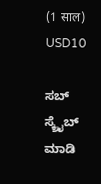(1 साल)
USD10

ಸಬ್ ಸ್ಕ್ರೈಬ್ ಮಾಡಿ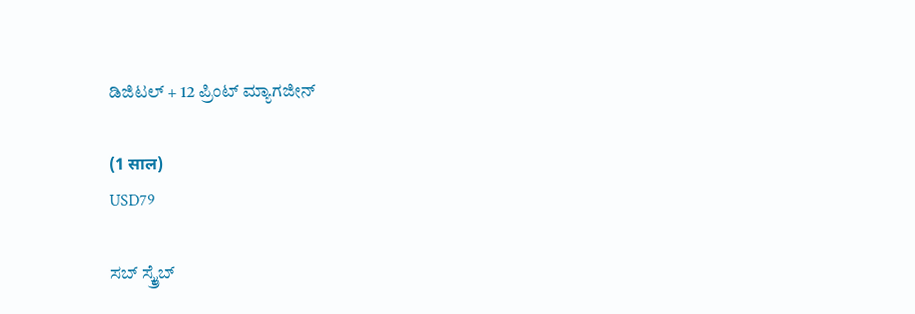ಡಿಜಿಟಲ್ + 12 ಪ್ರಿಂಟ್ ಮ್ಯಾಗಜೀನ್

(1 साल)
USD79

ಸಬ್ ಸ್ಕ್ರೈಬ್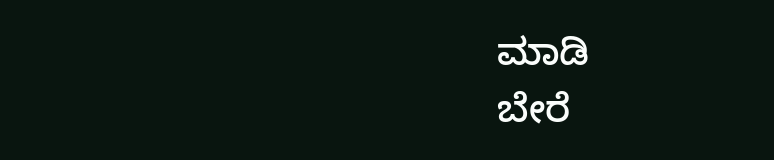ಮಾಡಿ
ಬೇರೆ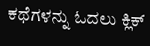ಕಥೆಗಳನ್ನು ಓದಲು ಕ್ಲಿಕ್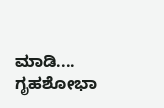ಮಾಡಿ....
ಗೃಹಶೋಭಾ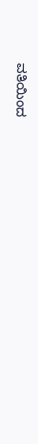ವತಿಯಿಂದ